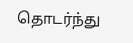தொடர்ந்து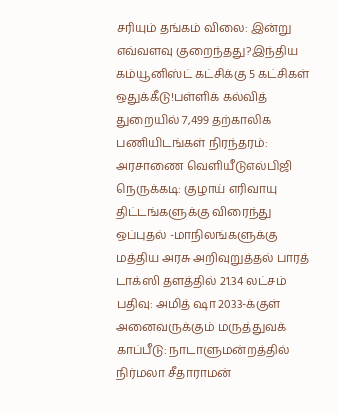சரியும் தங்கம் விலை: இன்று எவ்வளவு குறைந்தது?இந்திய கம்யூனிஸ்ட் கட்சிக்கு 5 கட்சிகள் ஒதுக்கீடு!பள்ளிக் கல்வித் துறையில் 7,499 தற்காலிக பணியிடங்கள் நிரந்தரம்: அரசாணை வெளியீடுஎல்பிஜி நெருக்கடி: குழாய் எரிவாயு திட்டங்களுக்கு விரைந்து ஒப்புதல் -மாநிலங்களுக்கு மத்திய அரசு அறிவுறுத்தல் பாரத் டாக்ஸி தளத்தில் 21.34 லட்சம் பதிவு: அமித் ஷா 2033-க்குள் அனைவருக்கும் மருத்துவக் காப்பீடு: நாடாளுமன்றத்தில் நிர்மலா சீதாராமன்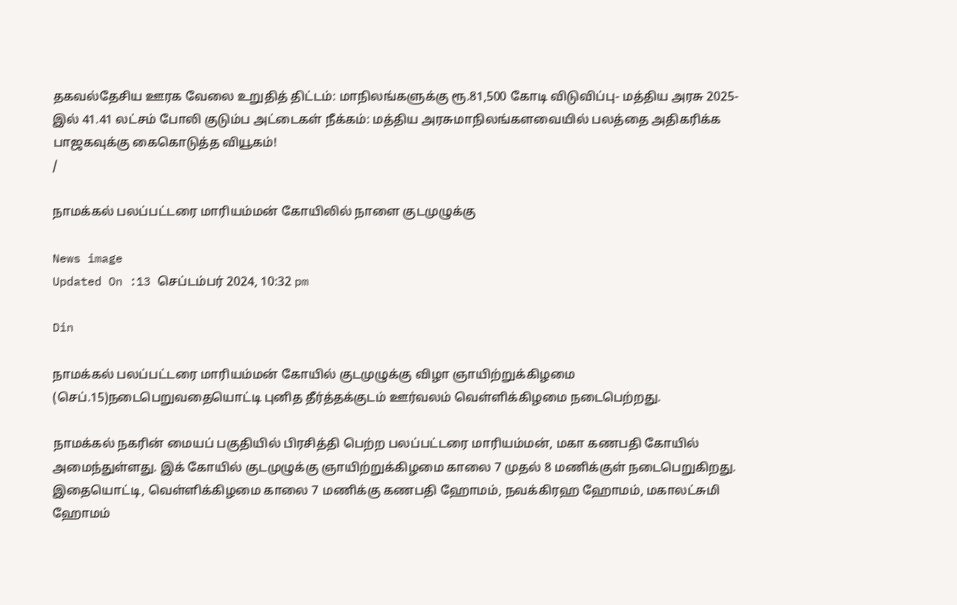தகவல்தேசிய ஊரக வேலை உறுதித் திட்டம்: மாநிலங்களுக்கு ரூ.81,500 கோடி விடுவிப்பு- மத்திய அரசு 2025-இல் 41.41 லட்சம் போலி குடும்ப அட்டைகள் நீக்கம்: மத்திய அரசுமாநிலங்களவையில் பலத்தை அதிகரிக்க பாஜகவுக்கு கைகொடுத்த வியூகம்!
/

நாமக்கல் பலப்பட்டரை மாரியம்மன் கோயிலில் நாளை குடமுழுக்கு

News image
Updated On :13 செப்டம்பர் 2024, 10:32 pm

Din

நாமக்கல் பலப்பட்டரை மாரியம்மன் கோயில் குடமுழுக்கு விழா ஞாயிற்றுக்கிழமை (செப்.15)நடைபெறுவதையொட்டி புனித தீர்த்தக்குடம் ஊர்வலம் வெள்ளிக்கிழமை நடைபெற்றது.

நாமக்கல் நகரின் மையப் பகுதியில் பிரசித்தி பெற்ற பலப்பட்டரை மாரியம்மன், மகா கணபதி கோயில் அமைந்துள்ளது. இக் கோயில் குடமுழுக்கு ஞாயிற்றுக்கிழமை காலை 7 முதல் 8 மணிக்குள் நடைபெறுகிறது. இதையொட்டி, வெள்ளிக்கிழமை காலை 7 மணிக்கு கணபதி ஹோமம், நவக்கிரஹ ஹோமம், மகாலட்சுமி ஹோமம்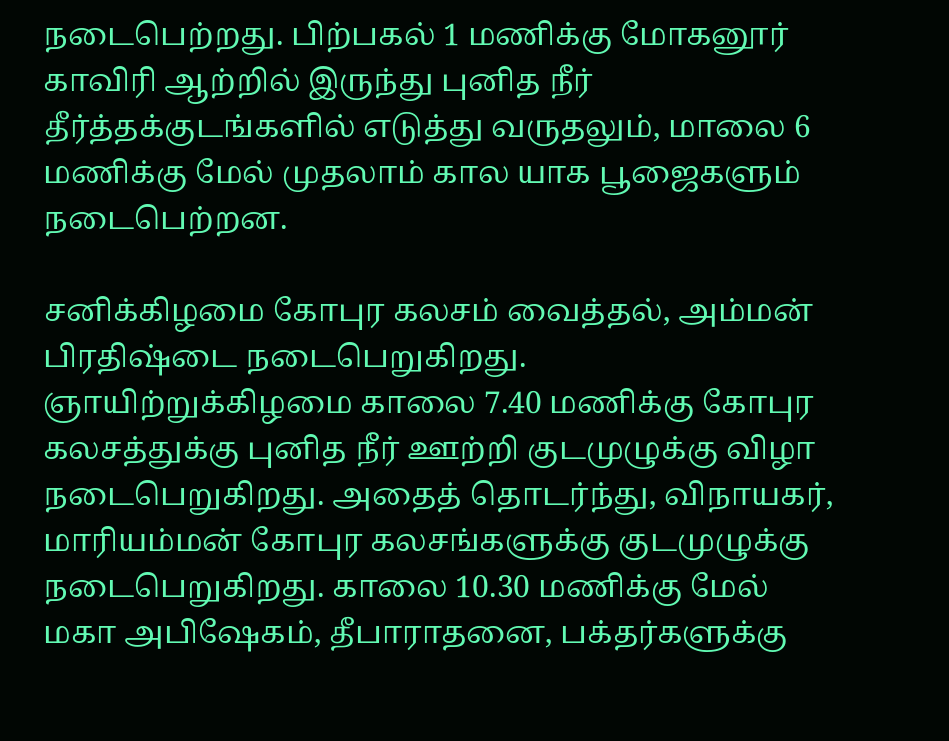நடைபெற்றது. பிற்பகல் 1 மணிக்கு மோகனூர் காவிரி ஆற்றில் இருந்து புனித நீர் தீர்த்தக்குடங்களில் எடுத்து வருதலும், மாலை 6 மணிக்கு மேல் முதலாம் கால யாக பூஜைகளும் நடைபெற்றன.

சனிக்கிழமை கோபுர கலசம் வைத்தல், அம்மன் பிரதிஷ்டை நடைபெறுகிறது. ஞாயிற்றுக்கிழமை காலை 7.40 மணிக்கு கோபுர கலசத்துக்கு புனித நீர் ஊற்றி குடமுழுக்கு விழா நடைபெறுகிறது. அதைத் தொடர்ந்து, விநாயகர், மாரியம்மன் கோபுர கலசங்களுக்கு குடமுழுக்கு நடைபெறுகிறது. காலை 10.30 மணிக்கு மேல் மகா அபிஷேகம், தீபாராதனை, பக்தர்களுக்கு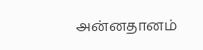அன்னதானம்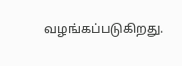வழங்கப்படுகிறது.